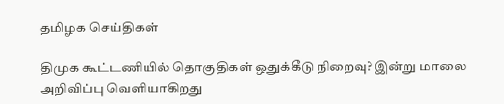தமிழக செய்திகள்

திமுக கூட்டணியில் தொகுதிகள் ஒதுக்கீடு நிறைவு? இன்று மாலை அறிவிப்பு வெளியாகிறது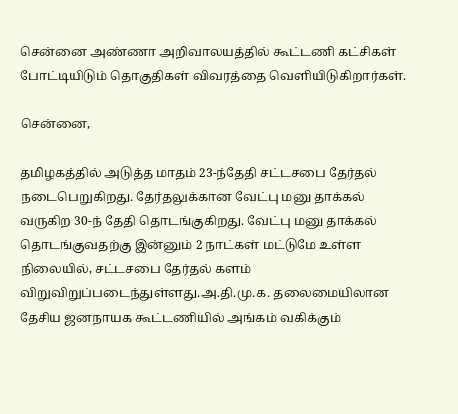சென்னை அண்ணா அறிவாலயத்தில் கூட்டணி கட்சிகள் போட்டியிடும் தொகுதிகள் விவரத்தை வெளியிடுகிறார்கள்.

சென்னை,

தமிழகத்தில் அடுத்த மாதம் 23-ந்தேதி சட்டசபை தேர்தல் நடைபெறுகிறது. தேர்தலுக்கான வேட்பு மனு தாக்கல் வருகிற 30-ந் தேதி தொடங்குகிறது. வேட்பு மனு தாக்கல் தொடங்குவதற்கு இன்னும் 2 நாட்கள் மட்டுமே உள்ள நிலையில், சட்டசபை தேர்தல் களம் விறுவிறுப்படைந்துள்ளது.அ.தி.மு.க. தலைமையிலான தேசிய ஜனநாயக கூட்டணியில் அங்கம் வகிக்கும்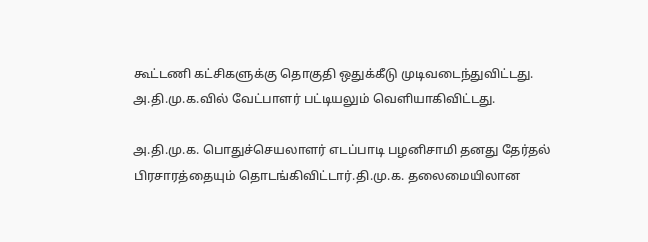கூட்டணி கட்சிகளுக்கு தொகுதி ஒதுக்கீடு முடிவடைந்துவிட்டது. அ.தி.மு.க.வில் வேட்பாளர் பட்டியலும் வெளியாகிவிட்டது.

அ.தி.மு.க. பொதுச்செயலாளர் எடப்பாடி பழனிசாமி தனது தேர்தல் பிரசாரத்தையும் தொடங்கிவிட்டார்.தி.மு.க. தலைமையிலான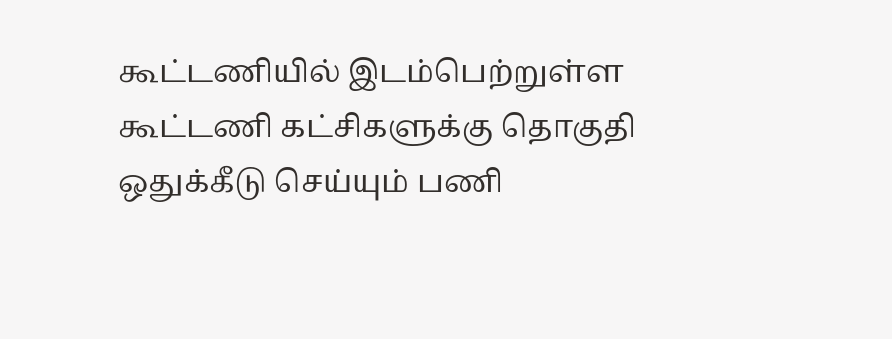கூட்டணியில் இடம்பெற்றுள்ள கூட்டணி கட்சிகளுக்கு தொகுதி ஒதுக்கீடு செய்யும் பணி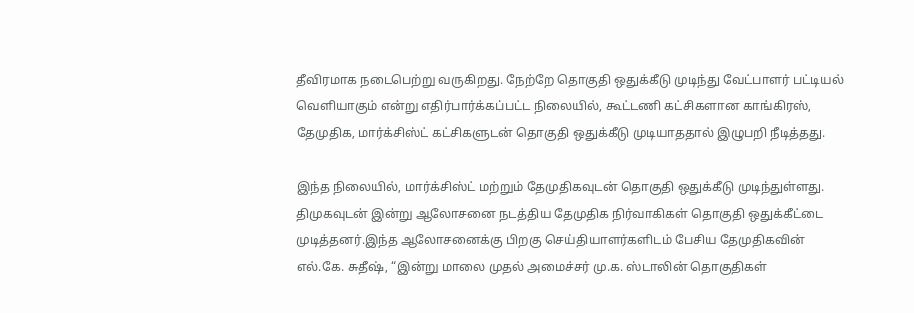தீவிரமாக நடைபெற்று வருகிறது. நேற்றே தொகுதி ஒதுக்கீடு முடிந்து வேட்பாளர் பட்டியல் வெளியாகும் என்று எதிர்பார்க்கப்பட்ட நிலையில், கூட்டணி கட்சிகளான காங்கிரஸ், தேமுதிக, மார்க்சிஸ்ட் கட்சிகளுடன் தொகுதி ஒதுக்கீடு முடியாததால் இழுபறி நீடித்தது.

இந்த நிலையில், மார்க்சிஸ்ட் மற்றும் தேமுதிகவுடன் தொகுதி ஒதுக்கீடு முடிந்துள்ளது. திமுகவுடன் இன்று ஆலோசனை நடத்திய தேமுதிக நிர்வாகிகள் தொகுதி ஒதுக்கீட்டை முடித்தனர்.இந்த ஆலோசனைக்கு பிறகு செய்தியாளர்களிடம் பேசிய தேமுதிகவின் எல்.கே. சுதீஷ், “இன்று மாலை முதல் அமைச்சர் மு.க. ஸ்டாலின் தொகுதிகள்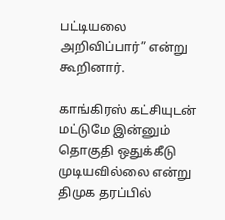பட்டியலை அறிவிப்பார்” என்று கூறினார்.

காங்கிரஸ் கட்சியுடன் மட்டுமே இன்னும் தொகுதி ஒதுக்கீடு முடியவில்லை என்று திமுக தரப்பில்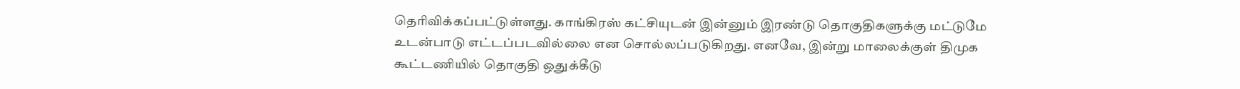தெரிவிக்கப்பட்டுள்ளது. காங்கிரஸ் கட்சியுடன் இன்னும் இரண்டு தொகுதிகளுக்கு மட்டுமே உடன்பாடு எட்டப்படவில்லை என சொல்லப்படுகிறது. எனவே, இன்று மாலைக்குள் திமுக கூட்டணியில் தொகுதி ஒதுக்கீடு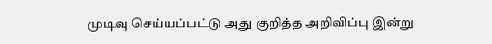முடிவு செய்யப்பட்டு அது குறித்த அறிவிப்பு இன்று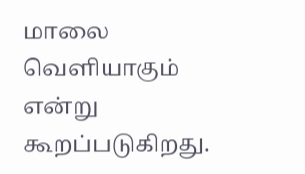மாலை வெளியாகும் என்று கூறப்படுகிறது.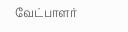வேட்பாளர்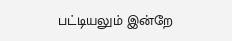பட்டியலும் இன்றே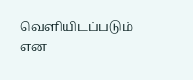வெளியிடப்படும் என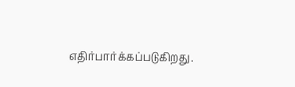எதிர்பார்க்கப்படுகிறது.